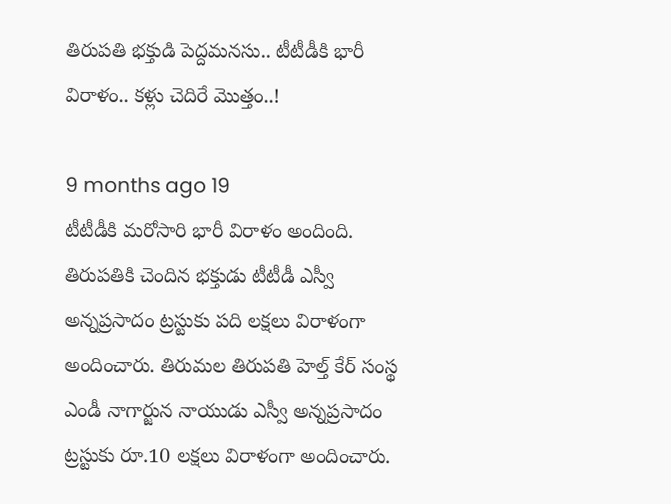తిరుపతి భక్తుడి పెద్దమనసు.. టీటీడీకి భారీ విరాళం.. కళ్లు చెదిరే మొత్తం..!

9 months ago 19
టీటీడీకి మరోసారి భారీ విరాళం అందింది. తిరుపతికి చెందిన భక్తుడు టీటీడీ ఎస్వీ అన్నప్రసాదం ట్రస్టుకు పది లక్షలు విరాళంగా అందించారు. తిరుమల తిరుపతి హెల్త్ కేర్ సంస్థ ఎండీ నాగార్జున నాయుడు ఎస్వీ అన్నప్రసాదం ట్రస్టుకు రూ.10 లక్షలు విరాళంగా అందించారు.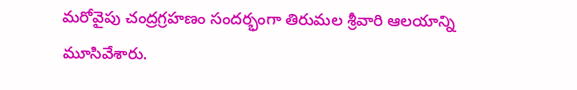మరోవైపు చంద్రగ్రహణం సందర్భంగా తిరుమల శ్రీవారి ఆలయాన్ని మూసివేశారు.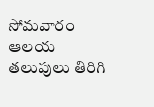సోమవారం ఆలయ తలుపులు తిరిగి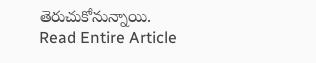తెరుచుకోనున్నాయి.
Read Entire Article